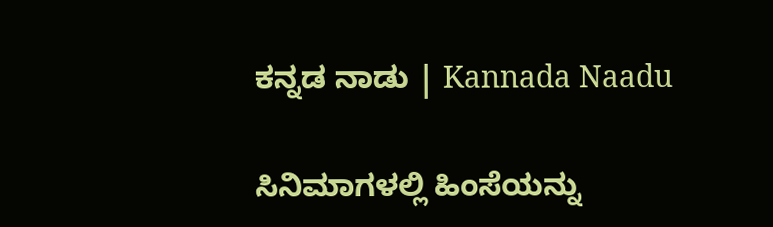ಕನ್ನಡ ನಾಡು | Kannada Naadu

ಸಿನಿಮಾಗಳಲ್ಲಿ ಹಿಂಸೆಯನ್ನು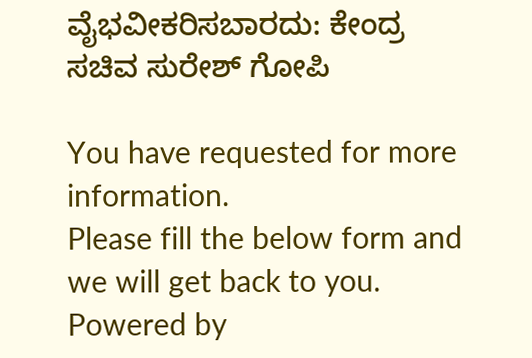ವೈಭವೀಕರಿಸಬಾರದು: ಕೇಂದ್ರ ಸಚಿವ ಸುರೇಶ್ ಗೋಪಿ

You have requested for more information.
Please fill the below form and we will get back to you.
Powered by